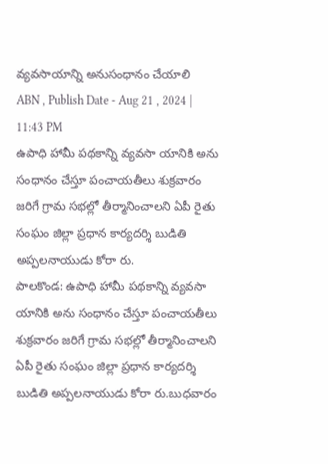వ్యవసాయాన్ని అనుసంధానం చేయాలి
ABN , Publish Date - Aug 21 , 2024 | 11:43 PM
ఉపాధి హామీ పథకాన్ని వ్యవసా యానికి అను సంధానం చేస్తూ పంచాయతీలు శుక్రవారం జరిగే గ్రామ సభల్లో తీర్మానించాలని ఏపీ రైతు సంఘం జిల్లా ప్రధాన కార్యదర్శి బుడితి అప్పలనాయుడు కోరా రు.
పాలకొండ: ఉపాధి హామీ పథకాన్ని వ్యవసా యానికి అను సంధానం చేస్తూ పంచాయతీలు శుక్రవారం జరిగే గ్రామ సభల్లో తీర్మానించాలని ఏపీ రైతు సంఘం జిల్లా ప్రధాన కార్యదర్శి బుడితి అప్పలనాయుడు కోరా రు.బుధవారం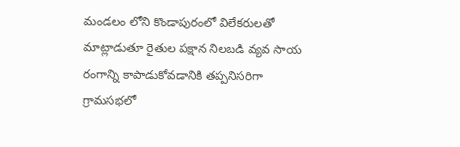మండలం లోని కొండాపురంలో విలేకరులతో మాట్లాడుతూ రైతుల పక్షాన నిలబడి వ్యవ సాయ రంగాన్ని కాపాడుకోవడానికి తప్పనిసరిగా గ్రామసభలో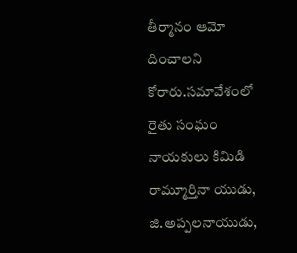తీర్మానం ఆమో దించాలని కోరారు.సమావేశంలో రైతు సంఘం నాయకులు కిమిడి రామ్మూర్తినా యుడు, జి.అప్పలనాయుడు,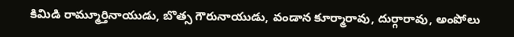కిమిడి రామ్మూర్తినాయుడు, బొత్స గౌరునాయుడు, వండాన కూర్మారావు, దుర్గారావు, అంపోలు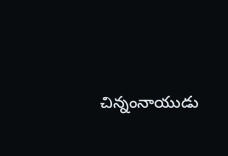చిన్నంనాయుడు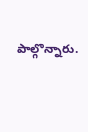పాల్గొన్నారు.